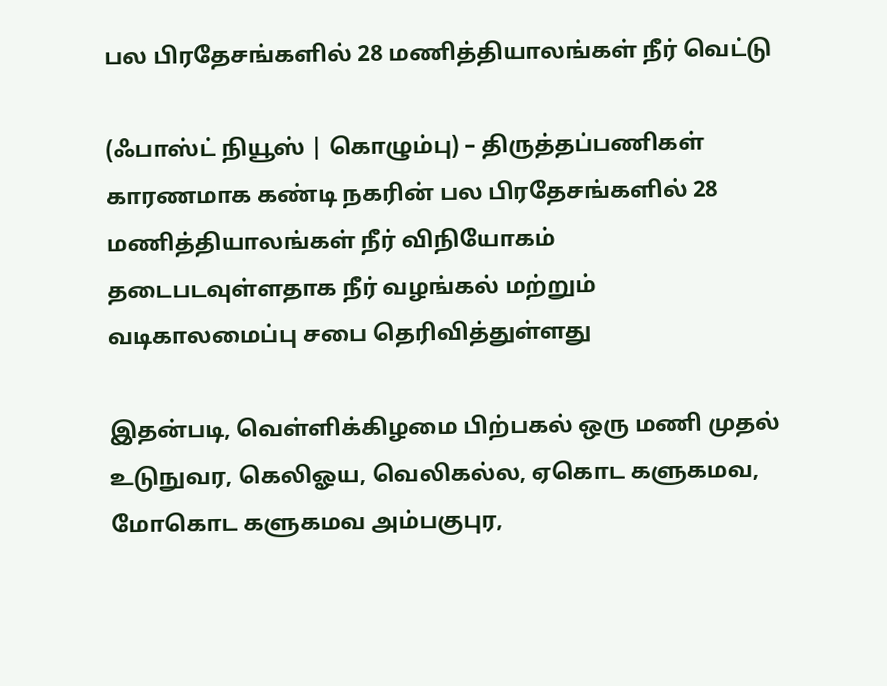பல பிரதேசங்களில் 28 மணித்தியாலங்கள் நீர் வெட்டு

(ஃபாஸ்ட் நியூஸ் | கொழும்பு) – திருத்தப்பணிகள் காரணமாக கண்டி நகரின் பல பிரதேசங்களில் 28 மணித்தியாலங்கள் நீர் விநியோகம் தடைபடவுள்ளதாக நீர் வழங்கல் மற்றும் வடிகாலமைப்பு சபை தெரிவித்துள்ளது

இதன்படி, வெள்ளிக்கிழமை பிற்பகல் ஒரு மணி முதல் உடுநுவர, கெலிஓய, வெலிகல்ல, ஏகொட களுகமவ, மோகொட களுகமவ அம்பகுபுர,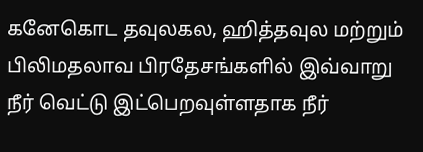கனேகொட தவுலகல, ஹித்தவுல மற்றும் பிலிமதலாவ பிரதேசங்களில் இவ்வாறு நீர் வெட்டு இட்பெறவுள்ளதாக நீர்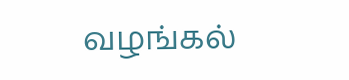வழங்கல்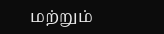மற்றும்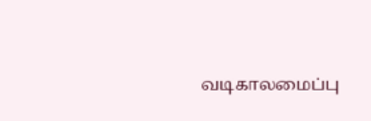வடிகாலமைப்பு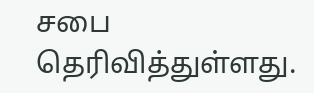சபை தெரிவித்துள்ளது.